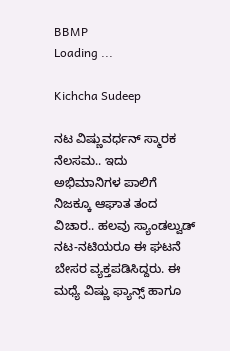BBMP
Loading ...

Kichcha Sudeep

ನಟ ವಿಷ್ಣುವರ್ಧನ್ ಸ್ಮಾರಕ ನೆಲಸಮ.. ಇದು ಅಭಿಮಾನಿಗಳ ಪಾಲಿಗೆ ನಿಜಕ್ಕೂ ಆಘಾತ ತಂದ ವಿಚಾರ.. ಹಲವು ಸ್ಯಾಂಡಲ್ವುಡ್ ನಟ-ನಟಿಯರೂ ಈ ಘಟನೆ ಬೇಸರ ವ್ಯಕ್ತಪಡಿಸಿದ್ದರು. ಈ ಮಧ್ಯೆ ವಿಷ್ಣು ಫ್ಯಾನ್ಸ್ ಹಾಗೂ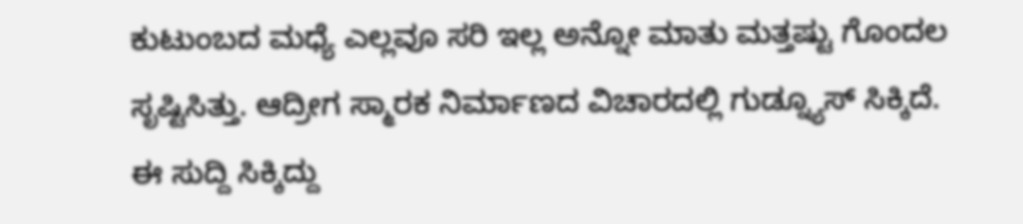ಕುಟುಂಬದ ಮಧ್ಯೆ ಎಲ್ಲವೂ ಸರಿ ಇಲ್ಲ ಅನ್ನೋ ಮಾತು ಮತ್ತಷ್ಟು ಗೊಂದಲ ಸೃಷ್ಟಿಸಿತ್ತು. ಆದ್ರೀಗ ಸ್ಮಾರಕ ನಿರ್ಮಾಣದ ವಿಚಾರದಲ್ಲಿ ಗುಡ್ನ್ಯೂಸ್ ಸಿಕ್ಕಿದೆ. ಈ ಸುದ್ದಿ ಸಿಕ್ಕಿದ್ದು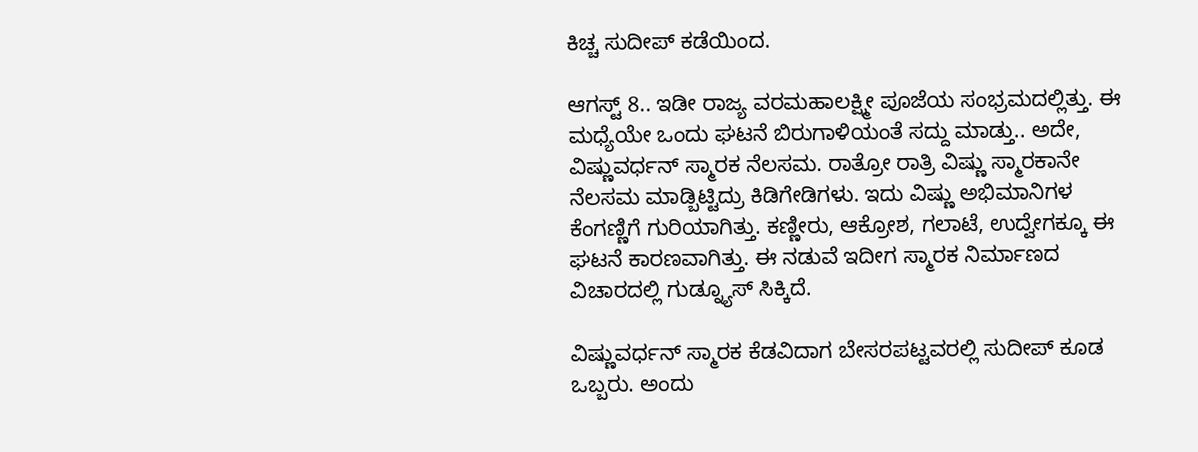ಕಿಚ್ಚ ಸುದೀಪ್ ಕಡೆಯಿಂದ.

ಆಗಸ್ಟ್ 8.. ಇಡೀ ರಾಜ್ಯ ವರಮಹಾಲಕ್ಷ್ಮೀ ಪೂಜೆಯ ಸಂಭ್ರಮದಲ್ಲಿತ್ತು. ಈ ಮಧ್ಯೆಯೇ ಒಂದು ಘಟನೆ ಬಿರುಗಾಳಿಯಂತೆ ಸದ್ದು ಮಾಡ್ತು.. ಅದೇ, ವಿಷ್ಣುವರ್ಧನ್ ಸ್ಮಾರಕ ನೆಲಸಮ. ರಾತ್ರೋ ರಾತ್ರಿ ವಿಷ್ಣು ಸ್ಮಾರಕಾನೇ ನೆಲಸಮ ಮಾಡ್ಬಿಟ್ಟಿದ್ರು ಕಿಡಿಗೇಡಿಗಳು. ಇದು ವಿಷ್ಣು ಅಭಿಮಾನಿಗಳ ಕೆಂಗಣ್ಣಿಗೆ ಗುರಿಯಾಗಿತ್ತು. ಕಣ್ಣೀರು, ಆಕ್ರೋಶ, ಗಲಾಟೆ, ಉದ್ವೇಗಕ್ಕೂ ಈ ಘಟನೆ ಕಾರಣವಾಗಿತ್ತು. ಈ ನಡುವೆ ಇದೀಗ ಸ್ಮಾರಕ ನಿರ್ಮಾಣದ ವಿಚಾರದಲ್ಲಿ ಗುಡ್ನ್ಯೂಸ್ ಸಿಕ್ಕಿದೆ.

ವಿಷ್ಣುವರ್ಧನ್ ಸ್ಮಾರಕ ಕೆಡವಿದಾಗ ಬೇಸರಪಟ್ಟವರಲ್ಲಿ ಸುದೀಪ್ ಕೂಡ ಒಬ್ಬರು. ಅಂದು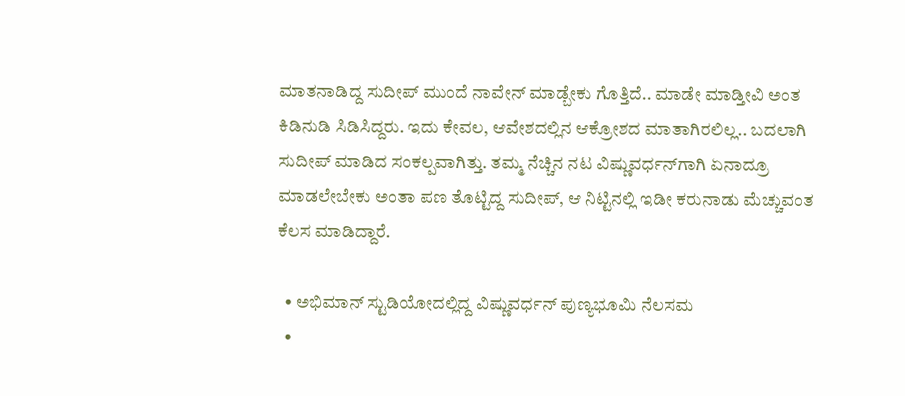ಮಾತನಾಡಿದ್ದ ಸುದೀಪ್ ಮುಂದೆ ನಾವೇನ್ ಮಾಡ್ಬೇಕು ಗೊತ್ತಿದೆ.. ಮಾಡೇ ಮಾಡ್ತೀವಿ ಅಂತ ಕಿಡಿನುಡಿ ಸಿಡಿಸಿದ್ದರು. ಇದು ಕೇವಲ, ಆವೇಶದಲ್ಲಿನ ಆಕ್ರೋಶದ ಮಾತಾಗಿರಲಿಲ್ಲ.. ಬದಲಾಗಿ ಸುದೀಪ್ ಮಾಡಿದ ಸಂಕಲ್ಪವಾಗಿತ್ತು. ತಮ್ಮ ನೆಚ್ಚಿನ ನಟ ವಿಷ್ಣುವರ್ಧನ್‌ಗಾಗಿ ಏನಾದ್ರೂ ಮಾಡಲೇಬೇಕು ಅಂತಾ ಪಣ ತೊಟ್ಟಿದ್ದ ಸುದೀಪ್, ಆ ನಿಟ್ಟಿನಲ್ಲಿ ಇಡೀ ಕರುನಾಡು ಮೆಚ್ಚುವಂತ ಕೆಲಸ ಮಾಡಿದ್ದಾರೆ.

  • ಅಭಿಮಾನ್ ಸ್ಟುಡಿಯೋದಲ್ಲಿದ್ದ ವಿಷ್ಣುವರ್ಧನ್ ಪುಣ್ಯಭೂಮಿ ನೆಲಸಮ
  •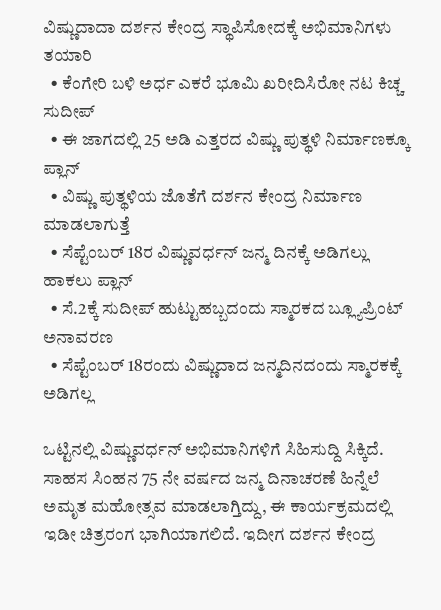ವಿಷ್ಣುದಾದಾ ದರ್ಶನ ಕೇಂದ್ರ ಸ್ಥಾಪಿಸೋದಕ್ಕೆ ಅಭಿಮಾನಿಗಳು ತಯಾರಿ
  • ಕೆಂಗೇರಿ ಬಳಿ ಅರ್ಧ ಎಕರೆ ಭೂಮಿ ಖರೀದಿಸಿರೋ ನಟ ಕಿಚ್ಚ ಸುದೀಪ್
  • ಈ ಜಾಗದಲ್ಲಿ 25 ಅಡಿ ಎತ್ತರದ ವಿಷ್ಣು ಪುತ್ಥಳಿ ನಿರ್ಮಾಣಕ್ಕೂ ಪ್ಲಾನ್
  • ವಿಷ್ಣು ಪುತ್ಥಳಿಯ ಜೊತೆಗೆ ದರ್ಶನ ಕೇಂದ್ರ ನಿರ್ಮಾಣ ಮಾಡಲಾಗುತ್ತೆ
  • ಸೆಪ್ಟೆಂಬರ್ 18ರ ವಿಷ್ಣುವರ್ಧನ್ ಜನ್ಮ ದಿನಕ್ಕೆ ಅಡಿಗಲ್ಲು ಹಾಕಲು ಪ್ಲಾನ್
  • ಸೆ.2ಕ್ಕೆ ಸುದೀಪ್ ಹುಟ್ಟುಹಬ್ಬದಂದು ಸ್ಮಾರಕದ ಬ್ಲ್ಯೂಪ್ರಿಂಟ್‌ ಅನಾವರಣ
  • ಸೆಪ್ಟೆಂಬರ್ 18ರಂದು ವಿಷ್ಣುದಾದ ಜನ್ಮದಿನದಂದು ಸ್ಮಾರಕಕ್ಕೆ ಅಡಿಗಲ್ಲ

ಒಟ್ಟಿನಲ್ಲಿ ವಿಷ್ಣುವರ್ಧನ್ ಅಭಿಮಾನಿಗಳಿಗೆ ಸಿಹಿಸುದ್ದಿ ಸಿಕ್ಕಿದೆ. ಸಾಹಸ ಸಿಂಹನ 75 ನೇ ವರ್ಷದ ಜನ್ಮ ದಿನಾಚರಣೆ ಹಿನ್ನೆಲೆ ಅಮೃತ ಮಹೋತ್ಸವ ಮಾಡಲಾಗ್ತಿದ್ದು, ಈ ಕಾರ್ಯಕ್ರಮದಲ್ಲಿ ಇಡೀ ಚಿತ್ರರಂಗ ಭಾಗಿಯಾಗಲಿದೆ. ಇದೀಗ ದರ್ಶನ ಕೇಂದ್ರ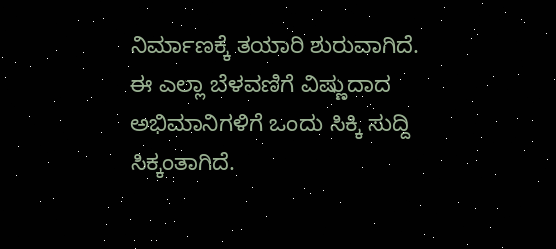ನಿರ್ಮಾಣಕ್ಕೆ ತಯಾರಿ ಶುರುವಾಗಿದೆ. ಈ ಎಲ್ಲಾ ಬೆಳವಣಿಗೆ ವಿಷ್ಣುದಾದ ಅಭಿಮಾನಿಗಳಿಗೆ ಒಂದು ಸಿಕ್ಕಿ ಸುದ್ದಿ ಸಿಕ್ಕಂತಾಗಿದೆ.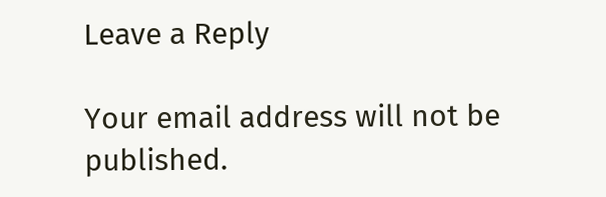Leave a Reply

Your email address will not be published.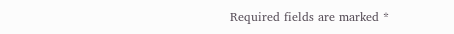Required fields are marked *